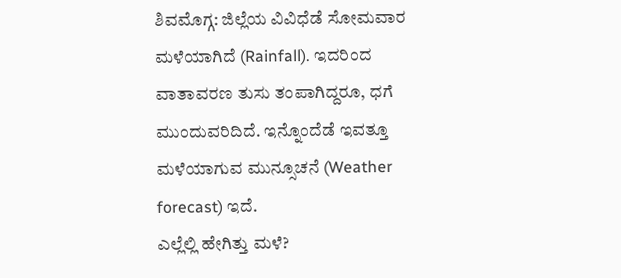ಶಿವಮೊಗ್ಗ: ಜಿಲ್ಲೆಯ ವಿವಿಧೆಡೆ ಸೋಮವಾರ ಮಳೆಯಾಗಿದೆ (Rainfall). ಇದರಿಂದ ವಾತಾವರಣ ತುಸು ತಂಪಾಗಿದ್ದರೂ, ಧಗೆ ಮುಂದುವರಿದಿದೆ. ಇನ್ನೊಂದೆಡೆ ಇವತ್ತೂ ಮಳೆಯಾಗುವ ಮುನ್ಸೂಚನೆ (Weather forecast) ಇದೆ.
ಎಲ್ಲೆಲ್ಲಿ ಹೇಗಿತ್ತು ಮಳೆ?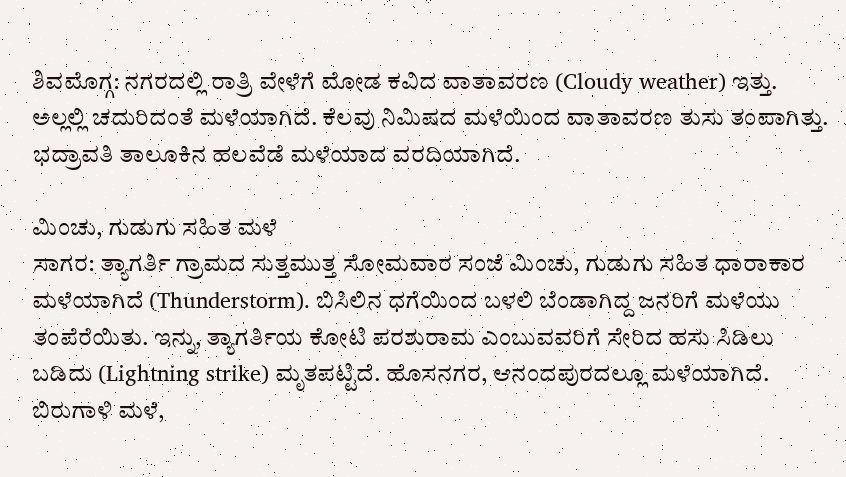ಶಿವಮೊಗ್ಗ: ನಗರದಲ್ಲಿ ರಾತ್ರಿ ವೇಳೆಗೆ ಮೋಡ ಕವಿದ ವಾತಾವರಣ (Cloudy weather) ಇತ್ತು. ಅಲ್ಲಲ್ಲಿ ಚದುರಿದಂತೆ ಮಳೆಯಾಗಿದೆ. ಕೆಲವು ನಿಮಿಷದ ಮಳೆಯಿಂದ ವಾತಾವರಣ ತುಸು ತಂಪಾಗಿತ್ತು. ಭದ್ರಾವತಿ ತಾಲೂಕಿನ ಹಲವೆಡೆ ಮಳೆಯಾದ ವರದಿಯಾಗಿದೆ.

ಮಿಂಚು, ಗುಡುಗು ಸಹಿತ ಮಳೆ
ಸಾಗರ: ತ್ಯಾಗರ್ತಿ ಗ್ರಾಮದ ಸುತ್ತಮುತ್ತ ಸೋಮವಾರ ಸಂಜೆ ಮಿಂಚು, ಗುಡುಗು ಸಹಿತ ಧಾರಾಕಾರ ಮಳೆಯಾಗಿದೆ (Thunderstorm). ಬಿಸಿಲಿನ ಧಗೆಯಿಂದ ಬಳಲಿ ಬೆಂಡಾಗಿದ್ದ ಜನರಿಗೆ ಮಳೆಯು ತಂಪೆರೆಯಿತು. ಇನ್ನು, ತ್ಯಾಗರ್ತಿಯ ಕೋಟಿ ಪರಶುರಾಮ ಎಂಬುವವರಿಗೆ ಸೇರಿದ ಹಸು ಸಿಡಿಲು ಬಡಿದು (Lightning strike) ಮೃತಪಟ್ಟಿದೆ. ಹೊಸನಗರ, ಆನಂದಪುರದಲ್ಲೂ ಮಳೆಯಾಗಿದೆ.
ಬಿರುಗಾಳಿ ಮಳೆ,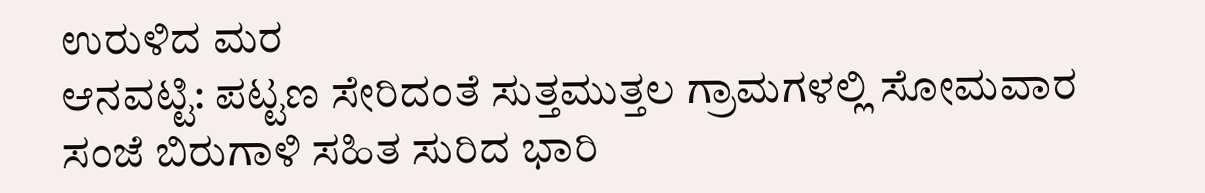ಉರುಳಿದ ಮರ
ಆನವಟ್ಟಿ: ಪಟ್ಟಣ ಸೇರಿದಂತೆ ಸುತ್ತಮುತ್ತಲ ಗ್ರಾಮಗಳಲ್ಲಿ ಸೋಮವಾರ ಸಂಜೆ ಬಿರುಗಾಳಿ ಸಹಿತ ಸುರಿದ ಭಾರಿ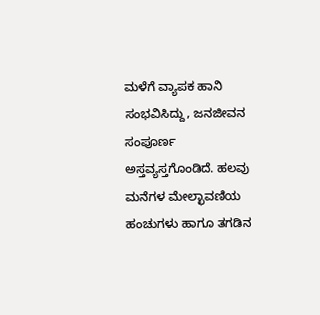ಮಳೆಗೆ ವ್ಯಾಪಕ ಹಾನಿ ಸಂಭವಿಸಿದ್ದು, ಜನಜೀವನ ಸಂಪೂರ್ಣ ಅಸ್ತವ್ಯಸ್ತಗೊಂಡಿದೆ. ಹಲವು ಮನೆಗಳ ಮೇಲ್ಛಾವಣಿಯ ಹಂಚುಗಳು ಹಾಗೂ ತಗಡಿನ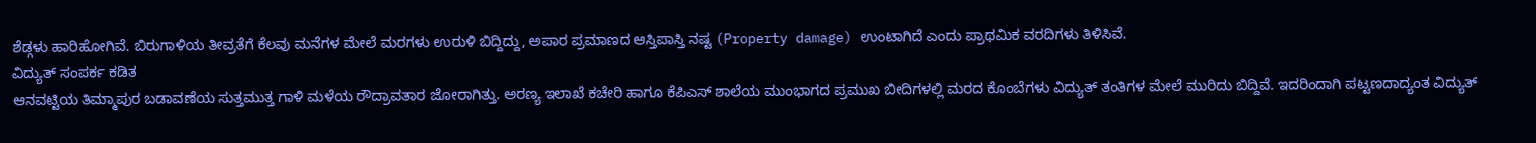ಶೆಡ್ಗಳು ಹಾರಿಹೋಗಿವೆ. ಬಿರುಗಾಳಿಯ ತೀವ್ರತೆಗೆ ಕೆಲವು ಮನೆಗಳ ಮೇಲೆ ಮರಗಳು ಉರುಳಿ ಬಿದ್ದಿದ್ದು, ಅಪಾರ ಪ್ರಮಾಣದ ಆಸ್ತಿಪಾಸ್ತಿ ನಷ್ಟ (Property damage) ಉಂಟಾಗಿದೆ ಎಂದು ಪ್ರಾಥಮಿಕ ವರದಿಗಳು ತಿಳಿಸಿವೆ.
ವಿದ್ಯುತ್ ಸಂಪರ್ಕ ಕಡಿತ
ಆನವಟ್ಟಿಯ ತಿಮ್ಮಾಪುರ ಬಡಾವಣೆಯ ಸುತ್ತಮುತ್ತ ಗಾಳಿ ಮಳೆಯ ರೌದ್ರಾವತಾರ ಜೋರಾಗಿತ್ತು. ಅರಣ್ಯ ಇಲಾಖೆ ಕಚೇರಿ ಹಾಗೂ ಕೆಪಿಎಸ್ ಶಾಲೆಯ ಮುಂಭಾಗದ ಪ್ರಮುಖ ಬೀದಿಗಳಲ್ಲಿ ಮರದ ಕೊಂಬೆಗಳು ವಿದ್ಯುತ್ ತಂತಿಗಳ ಮೇಲೆ ಮುರಿದು ಬಿದ್ದಿವೆ. ಇದರಿಂದಾಗಿ ಪಟ್ಟಣದಾದ್ಯಂತ ವಿದ್ಯುತ್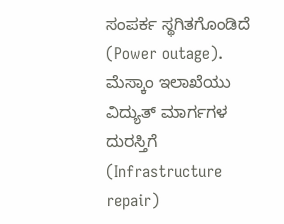ಸಂಪರ್ಕ ಸ್ಥಗಿತಗೊಂಡಿದೆ (Power outage). ಮೆಸ್ಕಾಂ ಇಲಾಖೆಯು ವಿದ್ಯುತ್ ಮಾರ್ಗಗಳ ದುರಸ್ತಿಗೆ (Infrastructure repair)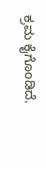ಕ್ರಮ ಕೈಗೊಂಡಿದೆ.